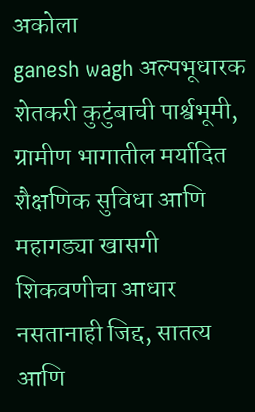अकोला
ganesh wagh अल्पभूधारक शेतकरी कुटुंबाची पार्श्वभूमी, ग्रामीण भागातील मर्यादित शैक्षणिक सुविधा आणि महागड्या खासगी शिकवणीचा आधार नसतानाही जिद्द, सातत्य आणि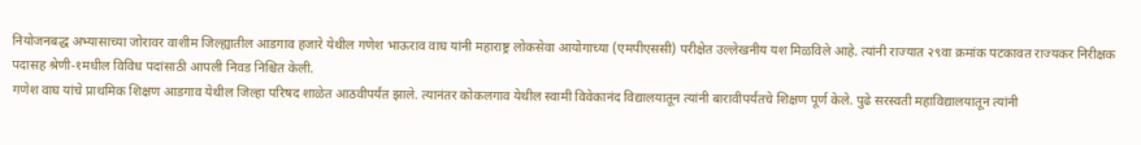नियोजनबद्ध अभ्यासाच्या जोरावर वाशीम जिल्ह्यातील आडगाव हजारे येथील गणेश भाऊराव वाघ यांनी महाराष्ट्र लोकसेवा आयोगाच्या (एमपीएससी) परीक्षेत उल्लेखनीय यश मिळविले आहे. त्यांनी राज्यात २९वा क्रमांक पटकावत राज्यकर निरीक्षक पदासह श्रेणी-१मधील विविध पदांसाठी आपली निवड निश्चित केली.
गणेश वाघ यांचे प्राथमिक शिक्षण आडगाव येथील जिल्हा परिषद शाळेत आठवीपर्यंत झाले. त्यानंतर कोकलगाव येथील स्वामी विवेकानंद विद्यालयातून त्यांनी बारावीपर्यंतचे शिक्षण पूर्ण केले. पुढे सरस्वती महाविद्यालयातून त्यांनी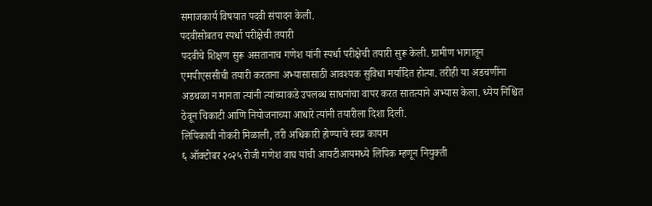समाजकार्य विषयात पदवी संपादन केली.
पदवीसोबतच स्पर्धा परीक्षेची तयारी
पदवीचे शिक्षण सुरू असतानाच गणेश यांनी स्पर्धा परीक्षेची तयारी सुरू केली. ग्रामीण भागातून एमपीएससीची तयारी करताना अभ्यासासाठी आवश्यक सुविधा मर्यादित होत्या. तरीही या अडचणींना अडथळा न मानता त्यांनी त्यांच्याकडे उपलब्ध साधनांचा वापर करत सातत्याने अभ्यास केला. ध्येय निश्चित ठेवून चिकाटी आणि नियोजनाच्या आधारे त्यांनी तयारीला दिशा दिली.
लिपिकाची नोकरी मिळाली, तरी अधिकारी होण्याचे स्वप्न कायम
६ ऑक्टोबर २०२५ रोजी गणेश वाघ यांची आयटीआयमध्ये लिपिक म्हणून नियुक्ती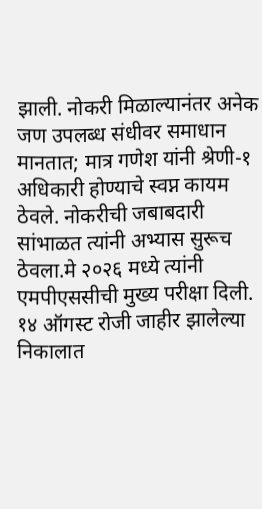झाली. नोकरी मिळाल्यानंतर अनेक जण उपलब्ध संधीवर समाधान मानतात; मात्र गणेश यांनी श्रेणी-१ अधिकारी होण्याचे स्वप्न कायम ठेवले. नोकरीची जबाबदारी सांभाळत त्यांनी अभ्यास सुरूच ठेवला.मे २०२६ मध्ये त्यांनी एमपीएससीची मुख्य परीक्षा दिली. १४ ऑगस्ट रोजी जाहीर झालेल्या निकालात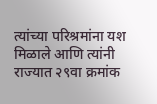त्यांच्या परिश्रमांना यश मिळाले आणि त्यांनी राज्यात २९वा क्रमांक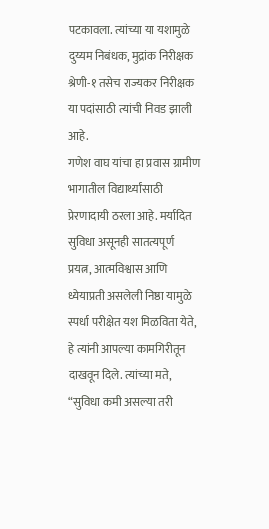पटकावला. त्यांच्या या यशामुळे दुय्यम निबंधक, मुद्रांक निरीक्षक श्रेणी-१ तसेच राज्यकर निरीक्षक या पदांसाठी त्यांची निवड झाली आहे.
गणेश वाघ यांचा हा प्रवास ग्रामीण भागातील विद्यार्थ्यांसाठी प्रेरणादायी ठरला आहे. मर्यादित सुविधा असूनही सातत्यपूर्ण प्रयत्न, आत्मविश्वास आणि ध्येयाप्रती असलेली निष्ठा यामुळे स्पर्धा परीक्षेत यश मिळविता येते, हे त्यांनी आपल्या कामगिरीतून दाखवून दिले. त्यांच्या मते, “सुविधा कमी असल्या तरी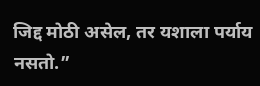जिद्द मोठी असेल, तर यशाला पर्याय नसतो.”